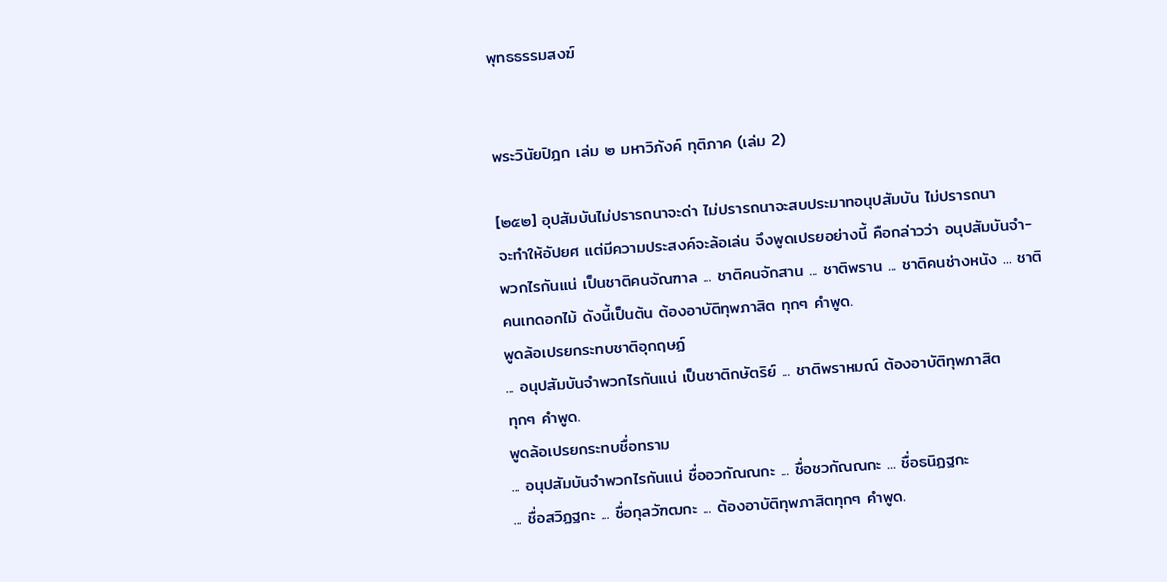พุทธธรรมสงฆ์


พระวินัยปิฎก เล่ม ๒ มหาวิภังค์ ทุติภาค (เล่ม 2)

[๒๕๒] อุปสัมบันไม่ปรารถนาจะด่า ไม่ปรารถนาจะสบประมาทอนุปสัมบัน ไม่ปรารถนา
จะทำให้อัปยศ แต่มีความประสงค์จะล้อเล่น จึงพูดเปรยอย่างนี้ คือกล่าวว่า อนุปสัมบันจำ-
พวกไรกันแน่ เป็นชาติคนจัณฑาล ... ชาติคนจักสาน ... ชาติพราน ... ชาติคนช่างหนัง ... ชาติ
คนเทดอกไม้ ดังนี้เป็นต้น ต้องอาบัติทุพภาสิต ทุกๆ คำพูด.
พูดล้อเปรยกระทบชาติอุกฤษฏ์
... อนุปสัมบันจำพวกไรกันแน่ เป็นชาติกษัตริย์ ... ชาติพราหมณ์ ต้องอาบัติทุพภาสิต
ทุกๆ คำพูด.
พูดล้อเปรยกระทบชื่อทราม
... อนุปสัมบันจำพวกไรกันแน่ ชื่ออวกัณณกะ ... ชื่อชวกัณณกะ ... ชื่อธนิฏฐกะ
... ชื่อสวิฏฐกะ ... ชื่อกุลวัฑฒกะ ... ต้องอาบัติทุพภาสิตทุกๆ คำพูด.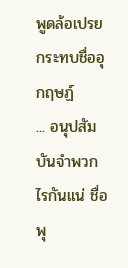พูดล้อเปรยกระทบชื่ออุกฤษฏ์
... อนุปสัมบันจำพวกไรกันแน่ ชื่อพุ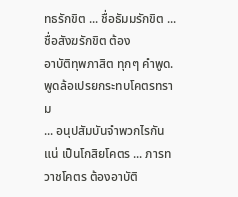ทธรักขิต ... ชื่อธัมมรักขิต ... ชื่อสังฆรักขิต ต้อง
อาบัติทุพภาสิต ทุกๆ คำพูด.
พูดล้อเปรยกระทบโคตรทราม
... อนุปสัมบันจำพวกไรกันแน่ เป็นโกสิยโคตร ... ภารทวาชโคตร ต้องอาบัติ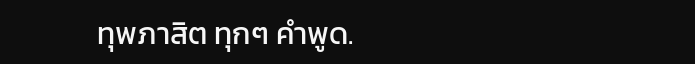ทุพภาสิต ทุกๆ คำพูด.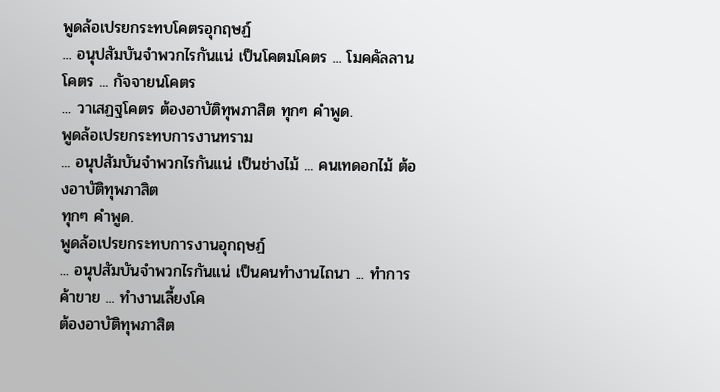พูดล้อเปรยกระทบโคตรอุกฤษฏ์
... อนุปสัมบันจำพวกไรกันแน่ เป็นโคตมโคตร ... โมคคัลลานโคตร ... กัจจายนโคตร
... วาเสฏฐโคตร ต้องอาบัติทุพภาสิต ทุกๆ คำพูด.
พูดล้อเปรยกระทบการงานทราม
... อนุปสัมบันจำพวกไรกันแน่ เป็นช่างไม้ ... คนเทดอกไม้ ต้องอาบัติทุพภาสิต
ทุกๆ คำพูด.
พูดล้อเปรยกระทบการงานอุกฤษฏ์
... อนุปสัมบันจำพวกไรกันแน่ เป็นคนทำงานไถนา ... ทำการค้าขาย ... ทำงานเลี้ยงโค
ต้องอาบัติทุพภาสิต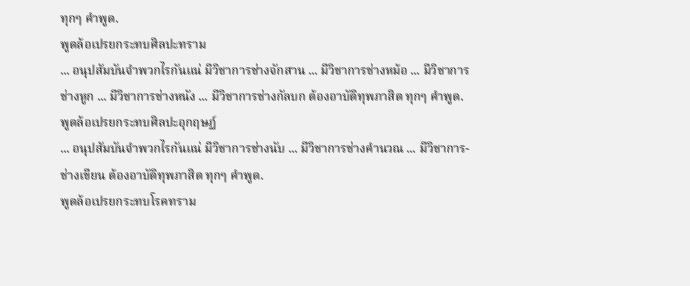ทุกๆ คำพูด.
พูดล้อเปรยกระทบศิลปะทราม
... อนุปสัมบันจำพวกไรกันแน่ มีวิชาการช่างจักสาน ... มีวิชาการช่างหม้อ ... มีวิชาการ
ช่างหูก ... มีวิชาการช่างหนัง ... มีวิชาการช่างกัลบก ต้องอาบัติทุพภาสิต ทุกๆ คำพูด.
พูดล้อเปรยกระทบศิลปะอุกฤษฏ์
... อนุปสัมบันจำพวกไรกันแน่ มีวิชาการช่างนับ ... มีวิชาการช่างคำนวณ ... มีวิชาการ-
ช่างเขียน ต้องอาบัติทุพภาสิต ทุกๆ คำพูด.
พูดล้อเปรยกระทบโรคทราม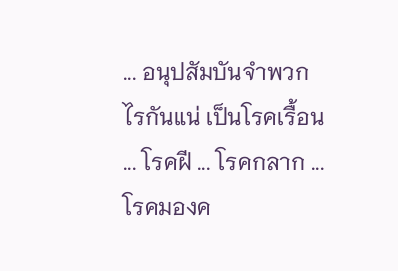... อนุปสัมบันจำพวกไรกันแน่ เป็นโรคเรื้อน ... โรคฝี ... โรคกลาก ... โรคมองค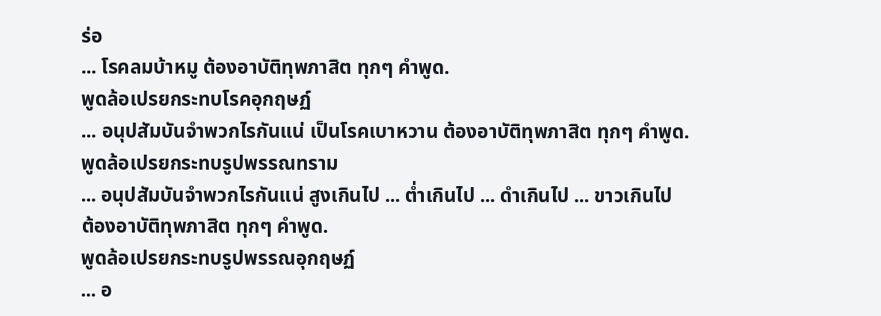ร่อ
... โรคลมบ้าหมู ต้องอาบัติทุพภาสิต ทุกๆ คำพูด.
พูดล้อเปรยกระทบโรคอุกฤษฏ์
... อนุปสัมบันจำพวกไรกันแน่ เป็นโรคเบาหวาน ต้องอาบัติทุพภาสิต ทุกๆ คำพูด.
พูดล้อเปรยกระทบรูปพรรณทราม
... อนุปสัมบันจำพวกไรกันแน่ สูงเกินไป ... ต่ำเกินไป ... ดำเกินไป ... ขาวเกินไป
ต้องอาบัติทุพภาสิต ทุกๆ คำพูด.
พูดล้อเปรยกระทบรูปพรรณอุกฤษฏ์
... อ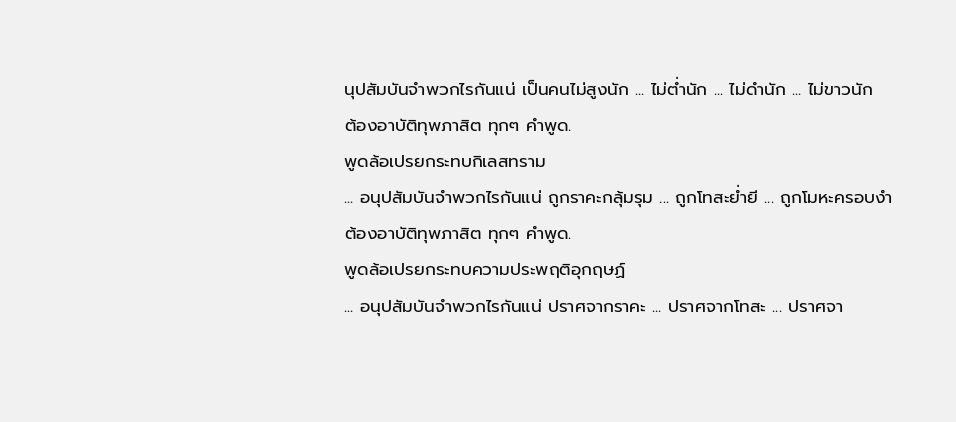นุปสัมบันจำพวกไรกันแน่ เป็นคนไม่สูงนัก ... ไม่ต่ำนัก ... ไม่ดำนัก ... ไม่ขาวนัก
ต้องอาบัติทุพภาสิต ทุกๆ คำพูด.
พูดล้อเปรยกระทบกิเลสทราม
... อนุปสัมบันจำพวกไรกันแน่ ถูกราคะกลุ้มรุม ... ถูกโทสะย่ำยี ... ถูกโมหะครอบงำ
ต้องอาบัติทุพภาสิต ทุกๆ คำพูด.
พูดล้อเปรยกระทบความประพฤติอุกฤษฏ์
... อนุปสัมบันจำพวกไรกันแน่ ปราศจากราคะ ... ปราศจากโทสะ ... ปราศจา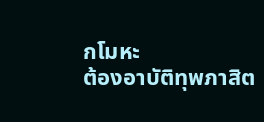กโมหะ
ต้องอาบัติทุพภาสิต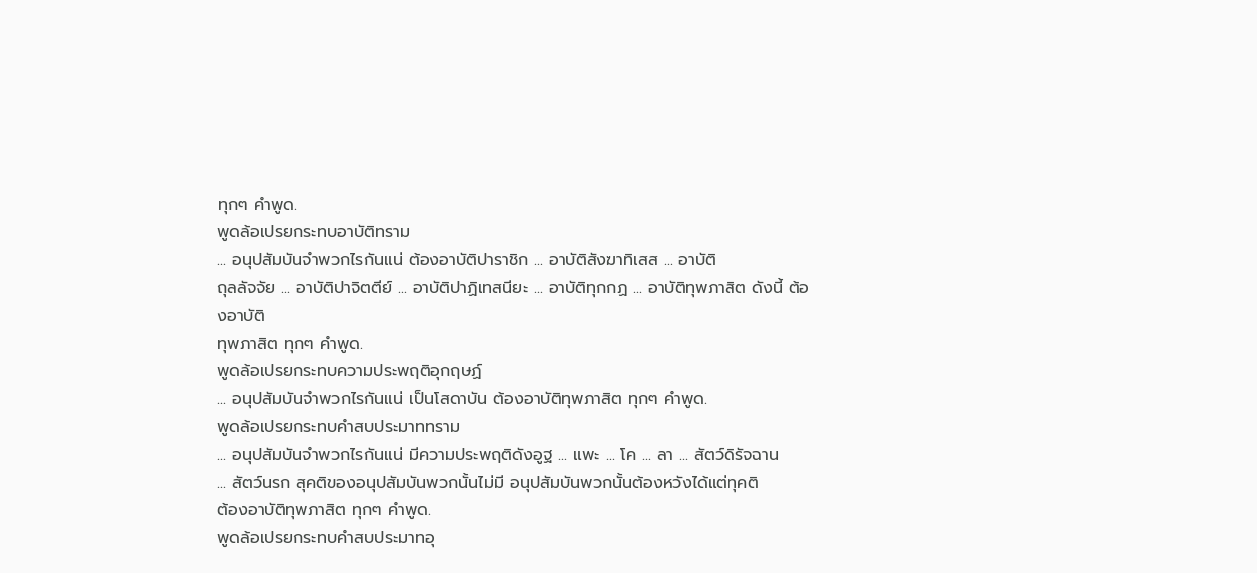ทุกๆ คำพูด.
พูดล้อเปรยกระทบอาบัติทราม
... อนุปสัมบันจำพวกไรกันแน่ ต้องอาบัติปาราชิก ... อาบัติสังฆาทิเสส ... อาบัติ
ถุลลัจจัย ... อาบัติปาจิตตีย์ ... อาบัติปาฏิเทสนียะ ... อาบัติทุกกฏ ... อาบัติทุพภาสิต ดังนี้ ต้องอาบัติ
ทุพภาสิต ทุกๆ คำพูด.
พูดล้อเปรยกระทบความประพฤติอุกฤษฏ์
... อนุปสัมบันจำพวกไรกันแน่ เป็นโสดาบัน ต้องอาบัติทุพภาสิต ทุกๆ คำพูด.
พูดล้อเปรยกระทบคำสบประมาททราม
... อนุปสัมบันจำพวกไรกันแน่ มีความประพฤติดังอูฐ ... แพะ ... โค ... ลา ... สัตว์ดิรัจฉาน
... สัตว์นรก สุคติของอนุปสัมบันพวกนั้นไม่มี อนุปสัมบันพวกนั้นต้องหวังได้แต่ทุคติ
ต้องอาบัติทุพภาสิต ทุกๆ คำพูด.
พูดล้อเปรยกระทบคำสบประมาทอุ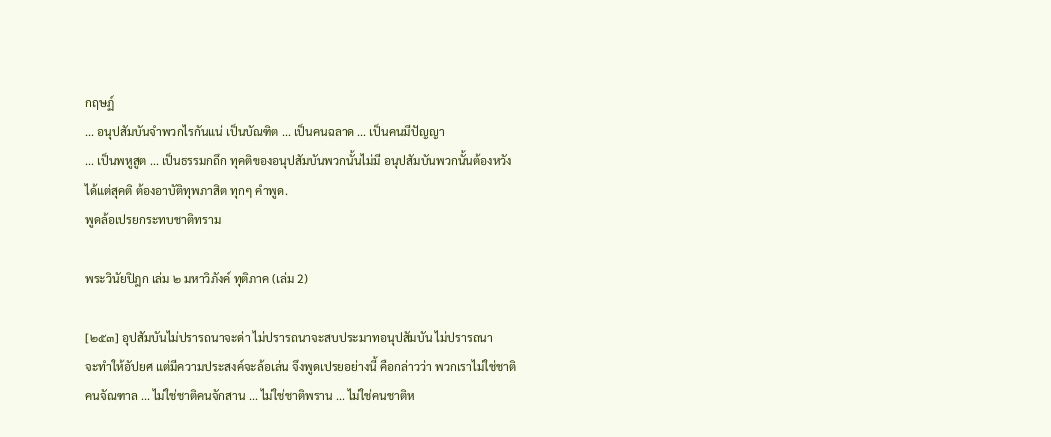กฤษฏ์
... อนุปสัมบันจำพวกไรกันแน่ เป็นบัณฑิต ... เป็นคนฉลาด ... เป็นคนมีปัญญา
... เป็นพหูสูต ... เป็นธรรมกถึก ทุคติของอนุปสัมบันพวกนั้นไม่มี อนุปสัมบันพวกนั้นต้องหวัง
ได้แต่สุคติ ต้องอาบัติทุพภาสิต ทุกๆ คำพูด.
พูดล้อเปรยกระทบชาติทราม

พระวินัยปิฎก เล่ม ๒ มหาวิภังค์ ทุติภาค (เล่ม 2)

[๒๕๓] อุปสัมบันไม่ปรารถนาจะด่า ไม่ปรารถนาจะสบประมาทอนุปสัมบัน ไม่ปรารถนา
จะทำให้อัปยศ แต่มีความประสงค์จะล้อเล่น จึงพูดเปรยอย่างนี้ คือกล่าวว่า พวกเราไม่ใช่ชาติ
คนจัณฑาล ... ไม่ใช่ชาติคนจักสาน ... ไม่ใช่ชาติพราน ... ไม่ใช่คนชาติห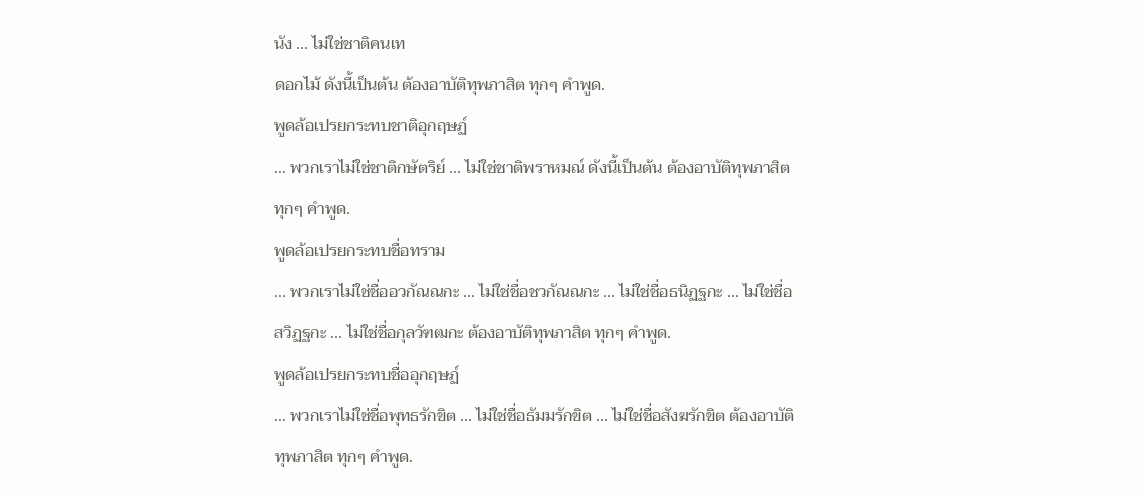นัง ... ไม่ใช่ชาติคนเท
ดอกไม้ ดังนี้เป็นต้น ต้องอาบัติทุพภาสิต ทุกๆ คำพูด.
พูดล้อเปรยกระทบชาติอุกฤษฏ์
... พวกเราไม่ใช่ชาติกษัตริย์ ... ไม่ใช่ชาติพราหมณ์ ดังนี้เป็นต้น ต้องอาบัติทุพภาสิต
ทุกๆ คำพูด.
พูดล้อเปรยกระทบชื่อทราม
... พวกเราไม่ใช่ชื่ออวกัณณกะ ... ไม่ใช่ชื่อชวกัณณกะ ... ไม่ใช่ชื่อธนิฏฐกะ ... ไม่ใช่ชื่อ
สวิฏฐกะ ... ไม่ใช่ชื่อกุลวัฑฒกะ ต้องอาบัติทุพภาสิต ทุกๆ คำพูด.
พูดล้อเปรยกระทบชื่ออุกฤษฏ์
... พวกเราไม่ใช่ชื่อพุทธรักขิต ... ไม่ใช่ชื่อธัมมรักขิต ... ไม่ใช่ชื่อสังฆรักขิต ต้องอาบัติ
ทุพภาสิต ทุกๆ คำพูด.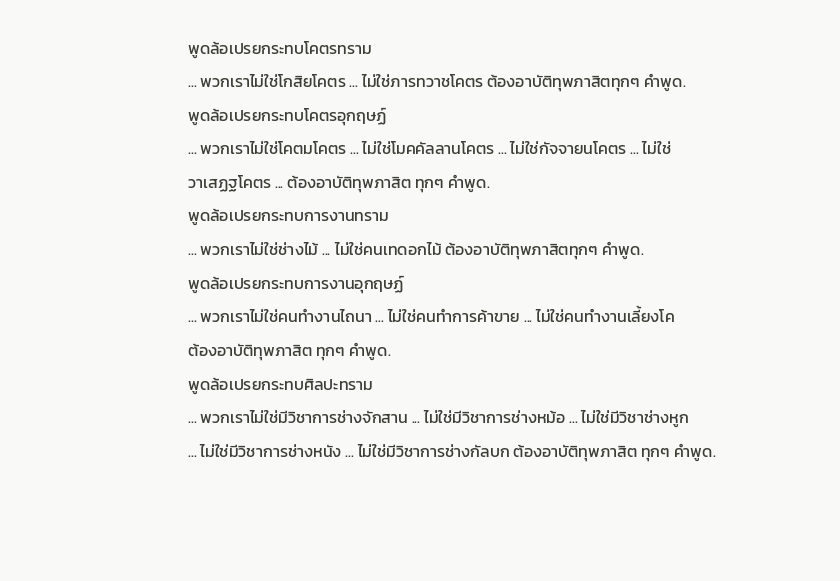พูดล้อเปรยกระทบโคตรทราม
... พวกเราไม่ใช่โกสิยโคตร ... ไม่ใช่ภารทวาชโคตร ต้องอาบัติทุพภาสิตทุกๆ คำพูด.
พูดล้อเปรยกระทบโคตรอุกฤษฏ์
... พวกเราไม่ใช่โคตมโคตร ... ไม่ใช่โมคคัลลานโคตร ... ไม่ใช่กัจจายนโคตร ... ไม่ใช่
วาเสฏฐโคตร ... ต้องอาบัติทุพภาสิต ทุกๆ คำพูด.
พูดล้อเปรยกระทบการงานทราม
... พวกเราไม่ใช่ช่างไม้ ... ไม่ใช่คนเทดอกไม้ ต้องอาบัติทุพภาสิตทุกๆ คำพูด.
พูดล้อเปรยกระทบการงานอุกฤษฏ์
... พวกเราไม่ใช่คนทำงานไถนา ... ไม่ใช่คนทำการค้าขาย ... ไม่ใช่คนทำงานเลี้ยงโค
ต้องอาบัติทุพภาสิต ทุกๆ คำพูด.
พูดล้อเปรยกระทบศิลปะทราม
... พวกเราไม่ใช่มีวิชาการช่างจักสาน ... ไม่ใช่มีวิชาการช่างหม้อ ... ไม่ใช่มีวิชาช่างหูก
... ไม่ใช่มีวิชาการช่างหนัง ... ไม่ใช่มีวิชาการช่างกัลบก ต้องอาบัติทุพภาสิต ทุกๆ คำพูด.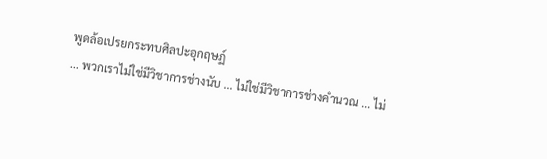พูดล้อเปรยกระทบศิลปะอุกฤษฏ์
... พวกเราไม่ใช่มีวิชาการช่างนับ ... ไม่ใช่มีวิชาการช่างคำนวณ ... ไม่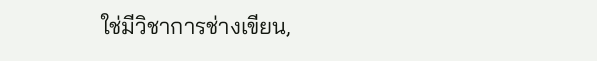ใช่มีวิชาการช่างเขียน,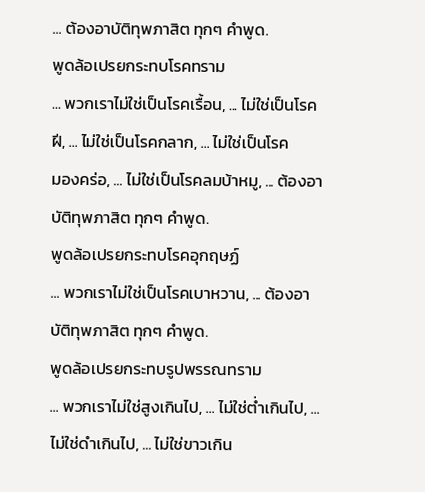... ต้องอาบัติทุพภาสิต ทุกๆ คำพูด.
พูดล้อเปรยกระทบโรคทราม
... พวกเราไม่ใช่เป็นโรคเรื้อน, ... ไม่ใช่เป็นโรคฝี, ... ไม่ใช่เป็นโรคกลาก, ... ไม่ใช่เป็นโรค
มองคร่อ, ... ไม่ใช่เป็นโรคลมบ้าหมู, ... ต้องอาบัติทุพภาสิต ทุกๆ คำพูด.
พูดล้อเปรยกระทบโรคอุกฤษฏ์
... พวกเราไม่ใช่เป็นโรคเบาหวาน, ... ต้องอาบัติทุพภาสิต ทุกๆ คำพูด.
พูดล้อเปรยกระทบรูปพรรณทราม
... พวกเราไม่ใช่สูงเกินไป, ... ไม่ใช่ต่ำเกินไป, ... ไม่ใช่ดำเกินไป, ... ไม่ใช่ขาวเกิน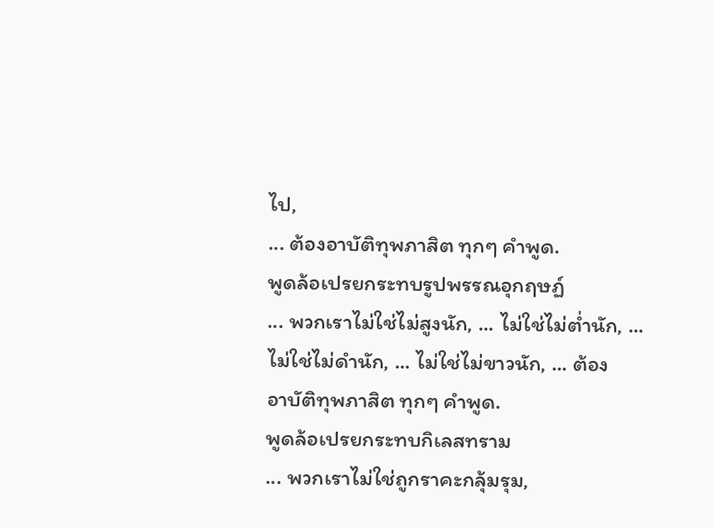ไป,
... ต้องอาบัติทุพภาสิต ทุกๆ คำพูด.
พูดล้อเปรยกระทบรูปพรรณอุกฤษฏ์
... พวกเราไม่ใช่ไม่สูงนัก, ... ไม่ใช่ไม่ต่ำนัก, ... ไม่ใช่ไม่ดำนัก, ... ไม่ใช่ไม่ขาวนัก, ... ต้อง
อาบัติทุพภาสิต ทุกๆ คำพูด.
พูดล้อเปรยกระทบกิเลสทราม
... พวกเราไม่ใช่ถูกราคะกลุ้มรุม,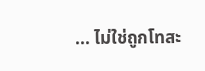... ไม่ใช่ถูกโทสะ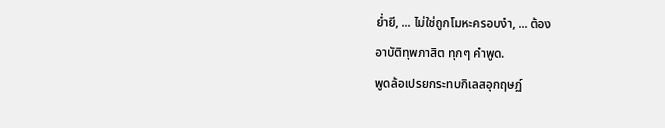ย่ำยี, ... ไม่ใช่ถูกโมหะครอบงำ, ... ต้อง
อาบัติทุพภาสิต ทุกๆ คำพูด.
พูดล้อเปรยกระทบกิเลสอุกฤษฏ์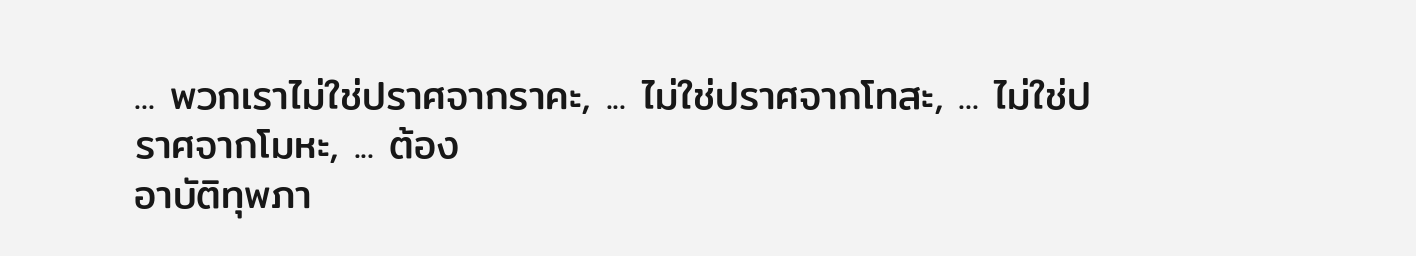... พวกเราไม่ใช่ปราศจากราคะ, ... ไม่ใช่ปราศจากโทสะ, ... ไม่ใช่ปราศจากโมหะ, ... ต้อง
อาบัติทุพภา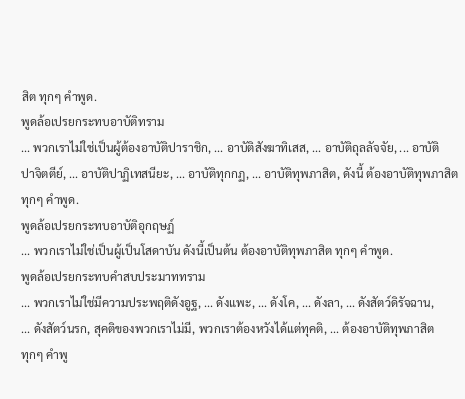สิต ทุกๆ คำพูด.
พูดล้อเปรยกระทบอาบัติทราม
... พวกเราไม่ใช่เป็นผู้ต้องอาบัติปาราชิก, ... อาบัติสังฆาทิเสส, ... อาบัติถุลลัจจัย, ... อาบัติ
ปาจิตตีย์, ... อาบัติปาฏิเทสนียะ, ... อาบัติทุกกฏ, ... อาบัติทุพภาสิต, ดังนี้ ต้องอาบัติทุพภาสิต
ทุกๆ คำพูด.
พูดล้อเปรยกระทบอาบัติอุกฤษฏ์
... พวกเราไม่ใช่เป็นผู้เป็นโสดาบัน ดังนี้เป็นต้น ต้องอาบัติทุพภาสิต ทุกๆ คำพูด.
พูดล้อเปรยกระทบคำสบประมาททราม
... พวกเราไม่ใช่มีความประพฤติดังอูฐ, ... ดังแพะ, ... ดังโค, ... ดังลา, ... ดังสัตว์ดิรัจฉาน,
... ดังสัตว์นรก, สุคติของพวกเราไม่มี, พวกเราต้องหวังได้แต่ทุคติ, ... ต้องอาบัติทุพภาสิต
ทุกๆ คำพู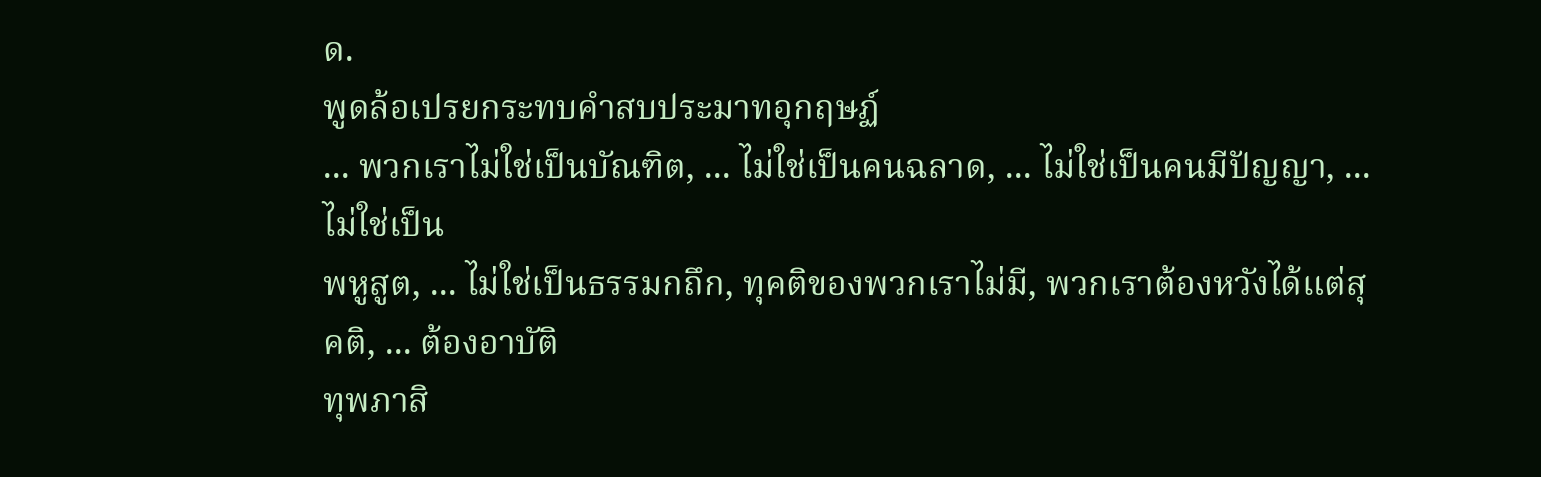ด.
พูดล้อเปรยกระทบคำสบประมาทอุกฤษฏ์
... พวกเราไม่ใช่เป็นบัณฑิต, ... ไม่ใช่เป็นคนฉลาด, ... ไม่ใช่เป็นคนมีปัญญา, ... ไม่ใช่เป็น
พหูสูต, ... ไม่ใช่เป็นธรรมกถึก, ทุคติของพวกเราไม่มี, พวกเราต้องหวังได้แต่สุคติ, ... ต้องอาบัติ
ทุพภาสิ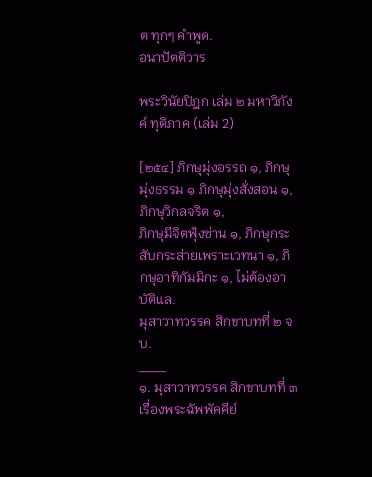ต ทุกๆ คำพูด.
อนาปัตติวาร

พระวินัยปิฎก เล่ม ๒ มหาวิภังค์ ทุติภาค (เล่ม 2)

[๒๕๔] ภิกษุมุ่งอรรถ ๑, ภิกษุมุ่งธรรม ๑ ภิกษุมุ่งสั่งสอน ๑, ภิกษุวิกลจริต ๑,
ภิกษุมีจิตฟุ้งซ่าน ๑, ภิกษุกระสับกระส่ายเพราะเวทนา ๑, ภิกษุอาทิกัมมิกะ ๑, ไม่ต้องอาบัติแล.
มุสาวาทวรรค สิกขาบทที่ ๒ จบ.
___
๑. มุสาวาทวรรค สิกขาบทที่ ๓
เรื่องพระฉัพพัคคีย์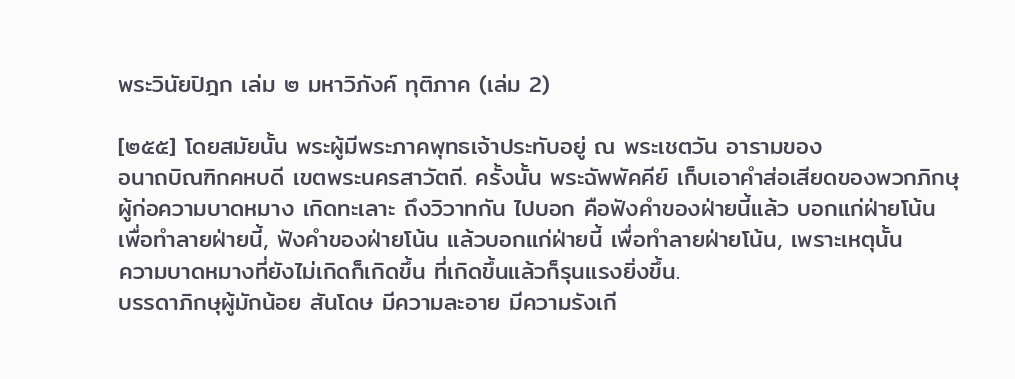พระวินัยปิฎก เล่ม ๒ มหาวิภังค์ ทุติภาค (เล่ม 2)

[๒๕๕] โดยสมัยนั้น พระผู้มีพระภาคพุทธเจ้าประทับอยู่ ณ พระเชตวัน อารามของ
อนาถบิณฑิกคหบดี เขตพระนครสาวัตถี. ครั้งนั้น พระฉัพพัคคีย์ เก็บเอาคำส่อเสียดของพวกภิกษุ
ผู้ก่อความบาดหมาง เกิดทะเลาะ ถึงวิวาทกัน ไปบอก คือฟังคำของฝ่ายนี้แล้ว บอกแก่ฝ่ายโน้น
เพื่อทำลายฝ่ายนี้, ฟังคำของฝ่ายโน้น แล้วบอกแก่ฝ่ายนี้ เพื่อทำลายฝ่ายโน้น, เพราะเหตุนั้น
ความบาดหมางที่ยังไม่เกิดก็เกิดขึ้น ที่เกิดขึ้นแล้วก็รุนแรงยิ่งขึ้น.
บรรดาภิกษุผู้มักน้อย สันโดษ มีความละอาย มีความรังเกี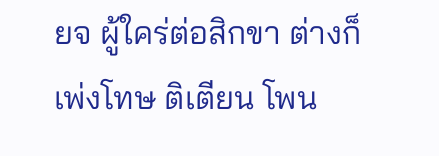ยจ ผู้ใคร่ต่อสิกขา ต่างก็
เพ่งโทษ ติเตียน โพน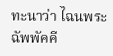ทะนาว่า ไฉนพระฉัพพัคคี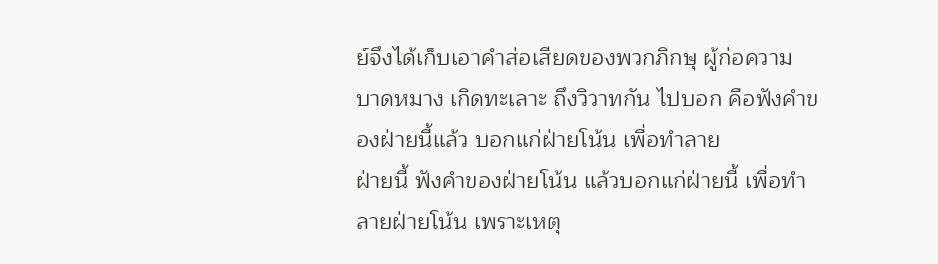ย์จึงได้เก็บเอาคำส่อเสียดของพวกภิกษุ ผู้ก่อความ
บาดหมาง เกิดทะเลาะ ถึงวิวาทกัน ไปบอก คือฟังคำของฝ่ายนี้แล้ว บอกแก่ฝ่ายโน้น เพื่อทำลาย
ฝ่ายนี้ ฟังคำของฝ่ายโน้น แล้วบอกแก่ฝ่ายนี้ เพื่อทำลายฝ่ายโน้น เพราะเหตุ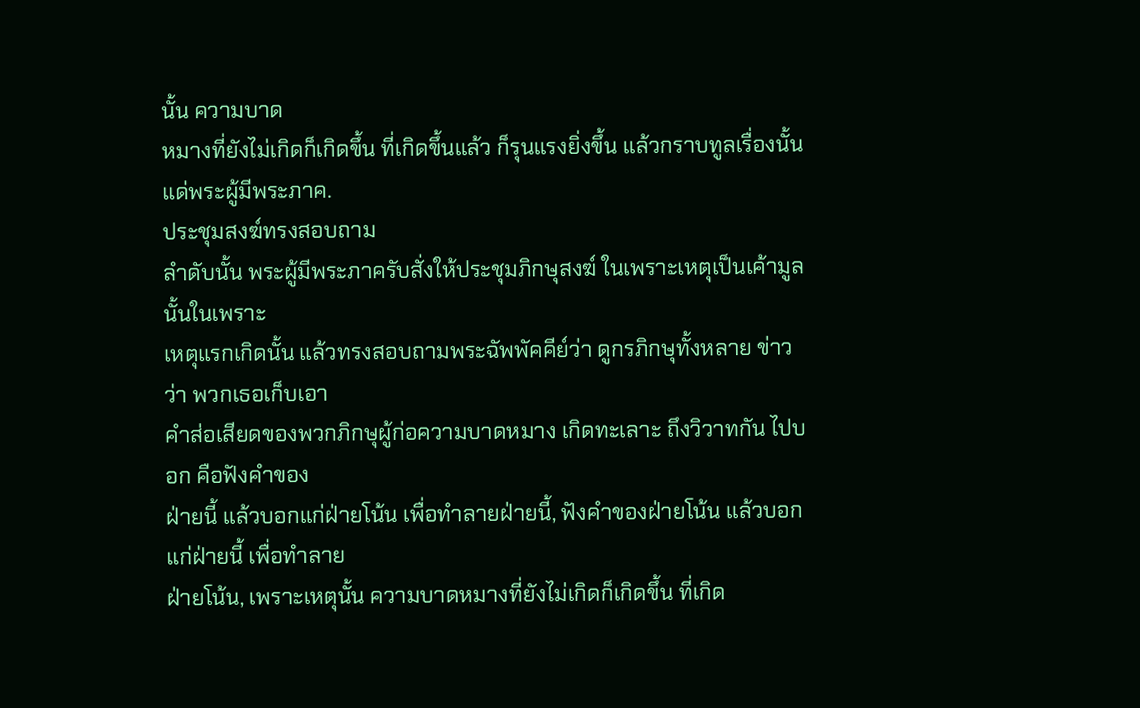นั้น ความบาด
หมางที่ยังไม่เกิดก็เกิดขึ้น ที่เกิดขึ้นแล้ว ก็รุนแรงยิ่งขึ้น แล้วกราบทูลเรื่องนั้นแด่พระผู้มีพระภาค.
ประชุมสงฆ์ทรงสอบถาม
ลำดับนั้น พระผู้มีพระภาครับสั่งให้ประชุมภิกษุสงฆ์ ในเพราะเหตุเป็นเค้ามูลนั้นในเพราะ
เหตุแรกเกิดนั้น แล้วทรงสอบถามพระฉัพพัคคีย์ว่า ดูกรภิกษุทั้งหลาย ข่าวว่า พวกเธอเก็บเอา
คำส่อเสียดของพวกภิกษุผู้ก่อความบาดหมาง เกิดทะเลาะ ถึงวิวาทกัน ไปบอก คือฟังคำของ
ฝ่ายนี้ แล้วบอกแก่ฝ่ายโน้น เพื่อทำลายฝ่ายนี้, ฟังคำของฝ่ายโน้น แล้วบอกแก่ฝ่ายนี้ เพื่อทำลาย
ฝ่ายโน้น, เพราะเหตุนั้น ความบาดหมางที่ยังไม่เกิดก็เกิดขึ้น ที่เกิด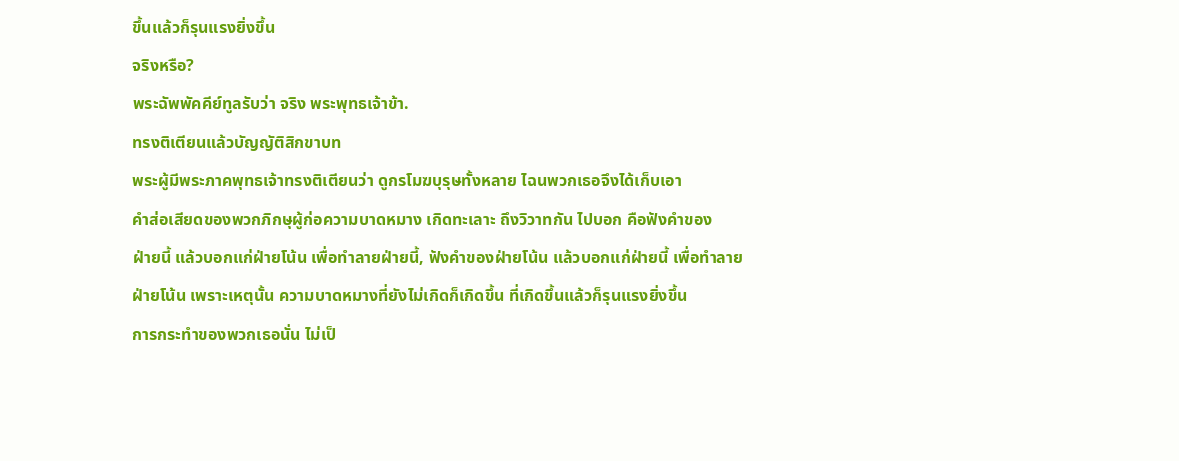ขึ้นแล้วก็รุนแรงยิ่งขึ้น
จริงหรือ?
พระฉัพพัคคีย์ทูลรับว่า จริง พระพุทธเจ้าข้า.
ทรงติเตียนแล้วบัญญัติสิกขาบท
พระผู้มีพระภาคพุทธเจ้าทรงติเตียนว่า ดูกรโมฆบุรุษทั้งหลาย ไฉนพวกเธอจึงได้เก็บเอา
คำส่อเสียดของพวกภิกษุผู้ก่อความบาดหมาง เกิดทะเลาะ ถึงวิวาทกัน ไปบอก คือฟังคำของ
ฝ่ายนี้ แล้วบอกแก่ฝ่ายโน้น เพื่อทำลายฝ่ายนี้, ฟังคำของฝ่ายโน้น แล้วบอกแก่ฝ่ายนี้ เพื่อทำลาย
ฝ่ายโน้น เพราะเหตุนั้น ความบาดหมางที่ยังไม่เกิดก็เกิดขึ้น ที่เกิดขึ้นแล้วก็รุนแรงยิ่งขึ้น
การกระทำของพวกเธอนั่น ไม่เป็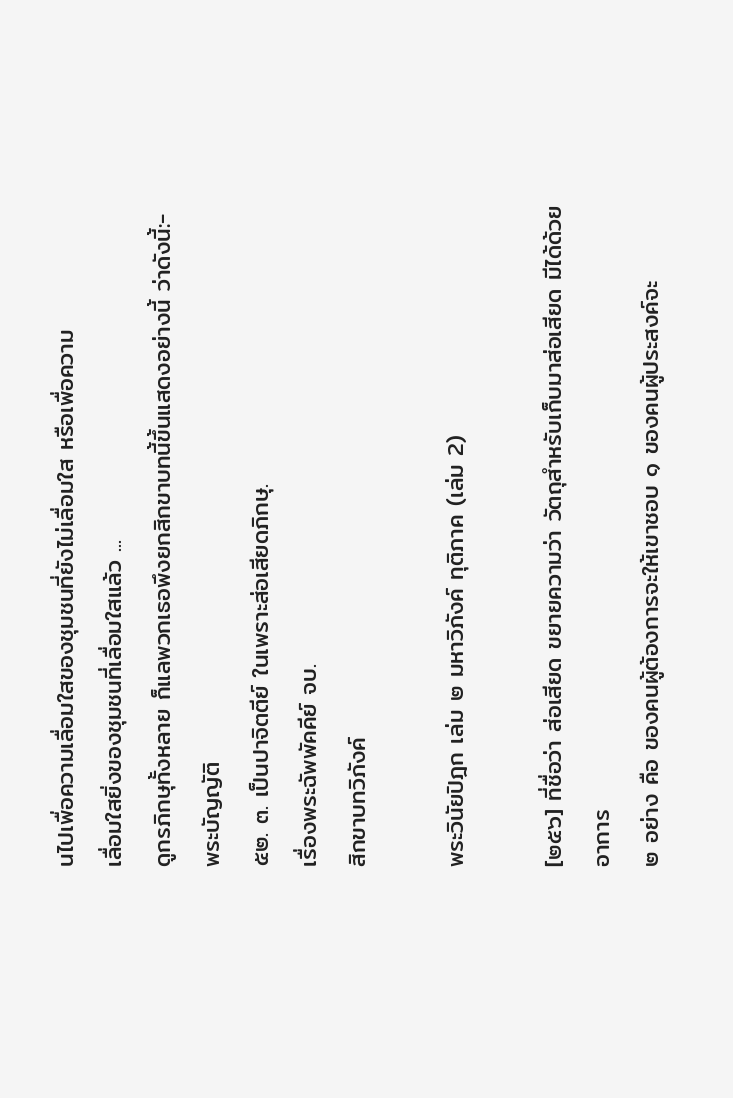นไปเพื่อความเลื่อมใสของชุมชนที่ยังไม่เลื่อมใส หรือเพื่อความ
เลื่อมใสยิ่งของชุมชนที่เลื่อมใสแล้ว ...
ดูกรภิกษุทั้งหลาย ก็แลพวกเธอพึงยกสิกขาบทนี้ขึ้นแสดงอย่างนี้ ว่าดังนี้:-
พระบัญญัติ
๕๒. ๓. เป็นปาจิตตีย์ ในเพราะส่อเสียดภิกษุ.
เรื่องพระฉัพพัคคีย์ จบ.
สิกขาบทวิภังค์

พระวินัยปิฎก เล่ม ๒ มหาวิภังค์ ทุติภาค (เล่ม 2)

[๒๕๖] ที่ชื่อว่า ส่อเสียด ขยายความว่า วัตถุสำหรับเก็บมาส่อเสียด มีได้ด้วยอาการ
๒ อย่าง คือ ของคนผู้ต้องการจะให้เขาชอบ ๑ ของคนผู้ประสงค์จะ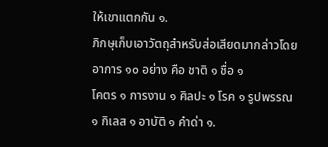ให้เขาแตกกัน ๑.
ภิกษุเก็บเอาวัตถุสำหรับส่อเสียดมากล่าวโดยอาการ ๑๐ อย่าง คือ ชาติ ๑ ชื่อ ๑
โคตร ๑ การงาน ๑ ศิลปะ ๑ โรค ๑ รูปพรรณ ๑ กิเลส ๑ อาบัติ ๑ คำด่า ๑.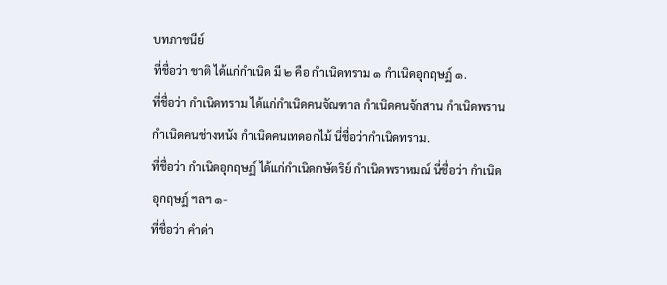บทภาชนีย์
ที่ชื่อว่า ชาติ ได้แก่กำเนิด มี ๒ คือ กำเนิดทราม ๑ กำเนิดอุกฤษฏ์ ๑.
ที่ชื่อว่า กำเนิดทราม ได้แก่กำเนิดคนจัณฑาล กำเนิดคนจักสาน กำเนิดพราน
กำเนิดคนช่างหนัง กำเนิดคนเทดอกไม้ นี่ชื่อว่ากำเนิดทราม.
ที่ชื่อว่า กำเนิดอุกฤษฏ์ ได้แก่กำเนิดกษัตริย์ กำเนิดพราหมณ์ นี่ชื่อว่า กำเนิด
อุกฤษฏ์ ฯลฯ ๑-
ที่ชื่อว่า คำด่า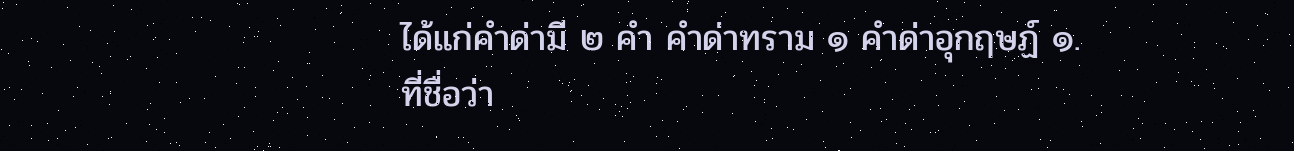ได้แก่คำด่ามี ๒ คำ คำด่าทราม ๑ คำด่าอุกฤษฏ์ ๑.
ที่ชื่อว่า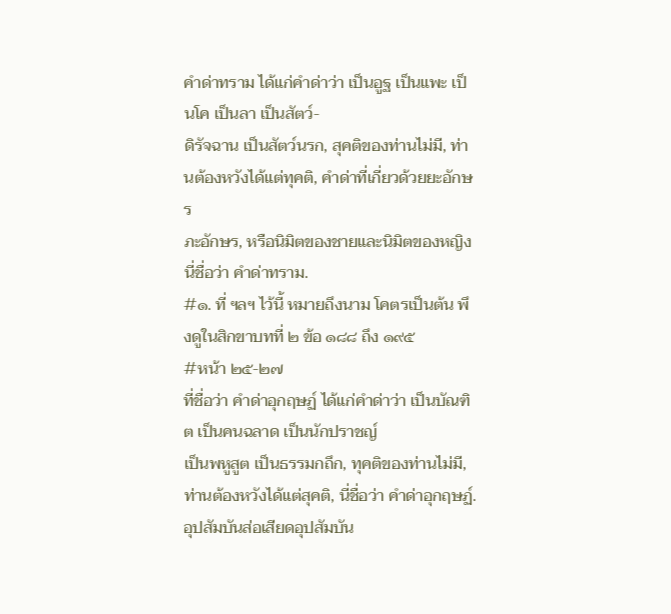คำด่าทราม ได้แก่คำด่าว่า เป็นอูฐ เป็นแพะ เป็นโค เป็นลา เป็นสัตว์-
ดิรัจฉาน เป็นสัตว์นรก, สุคติของท่านไม่มี, ท่านต้องหวังได้แต่ทุคติ, คำด่าที่เกี่ยวด้วยยะอักษร
ภะอักษร, หรือนิมิตของชายและนิมิตของหญิง นี่ชื่อว่า คำด่าทราม.
#๑. ที่ ฯลฯ ไว้นี้ หมายถึงนาม โคตรเป็นต้น พึงดูในสิกขาบทที่ ๒ ข้อ ๑๘๘ ถึง ๑๙๕
#หน้า ๒๕-๒๗
ที่ชื่อว่า คำด่าอุกฤษฏ์ ได้แก่คำด่าว่า เป็นบัณฑิต เป็นคนฉลาด เป็นนักปราชญ์
เป็นพหูสูต เป็นธรรมกถึก, ทุคติของท่านไม่มี, ท่านต้องหวังได้แต่สุคติ, นี่ชื่อว่า คำด่าอุกฤษฏ์.
อุปสัมบันส่อเสียดอุปสัมบัน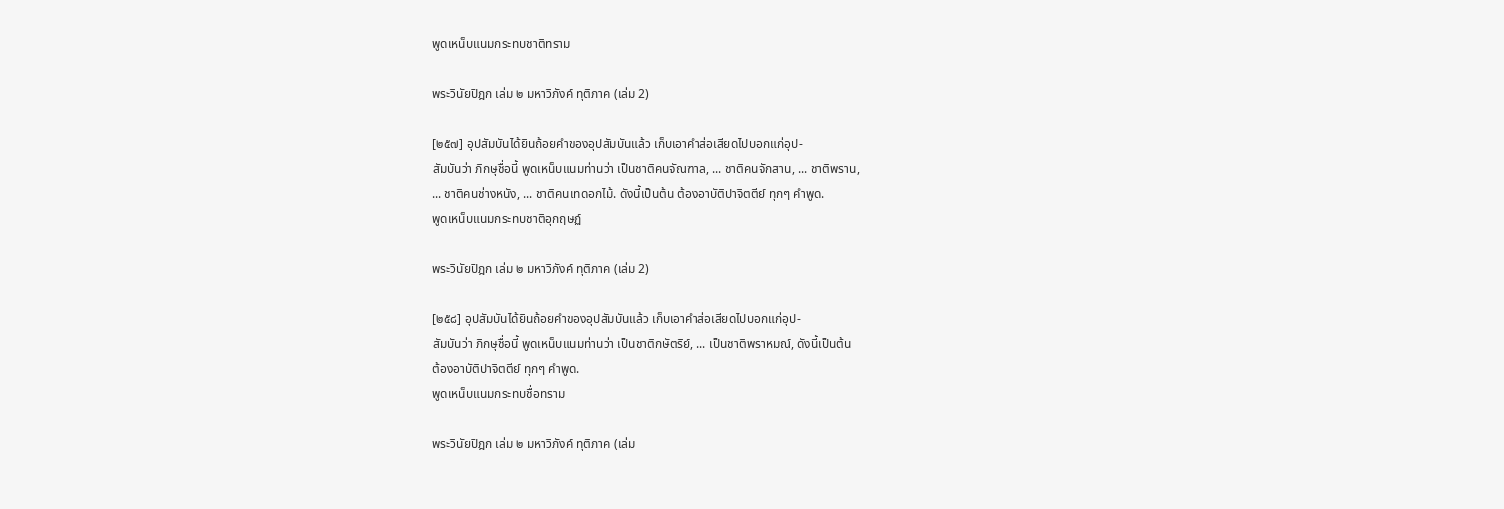พูดเหน็บแนมกระทบชาติทราม

พระวินัยปิฎก เล่ม ๒ มหาวิภังค์ ทุติภาค (เล่ม 2)

[๒๕๗] อุปสัมบันได้ยินถ้อยคำของอุปสัมบันแล้ว เก็บเอาคำส่อเสียดไปบอกแก่อุป-
สัมบันว่า ภิกษุชื่อนี้ พูดเหน็บแนมท่านว่า เป็นชาติคนจัณฑาล, ... ชาติคนจักสาน, ... ชาติพราน,
... ชาติคนช่างหนัง, ... ชาติคนเทดอกไม้. ดังนี้เป็นต้น ต้องอาบัติปาจิตตีย์ ทุกๆ คำพูด.
พูดเหน็บแนมกระทบชาติอุกฤษฏ์

พระวินัยปิฎก เล่ม ๒ มหาวิภังค์ ทุติภาค (เล่ม 2)

[๒๕๘] อุปสัมบันได้ยินถ้อยคำของอุปสัมบันแล้ว เก็บเอาคำส่อเสียดไปบอกแก่อุป-
สัมบันว่า ภิกษุชื่อนี้ พูดเหน็บแนมท่านว่า เป็นชาติกษัตริย์, ... เป็นชาติพราหมณ์, ดังนี้เป็นต้น
ต้องอาบัติปาจิตตีย์ ทุกๆ คำพูด.
พูดเหน็บแนมกระทบชื่อทราม

พระวินัยปิฎก เล่ม ๒ มหาวิภังค์ ทุติภาค (เล่ม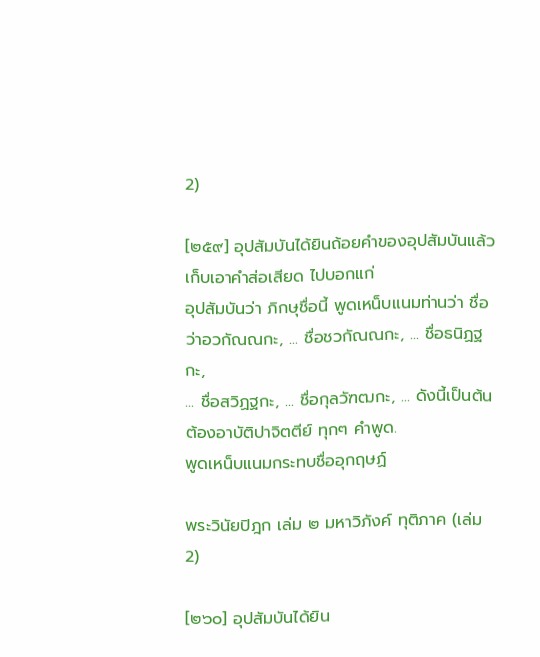2)

[๒๕๙] อุปสัมบันได้ยินถ้อยคำของอุปสัมบันแล้ว เก็บเอาคำส่อเสียด ไปบอกแก่
อุปสัมบันว่า ภิกษุชื่อนี้ พูดเหน็บแนมท่านว่า ชื่อว่าอวกัณณกะ, ... ชื่อชวกัณณกะ, ... ชื่อธนิฏฐกะ,
... ชื่อสวิฏฐกะ, ... ชื่อกุลวัฑฒกะ, ... ดังนี้เป็นต้น ต้องอาบัติปาจิตตีย์ ทุกๆ คำพูด.
พูดเหน็บแนมกระทบชื่ออุกฤษฏ์

พระวินัยปิฎก เล่ม ๒ มหาวิภังค์ ทุติภาค (เล่ม 2)

[๒๖๐] อุปสัมบันได้ยิน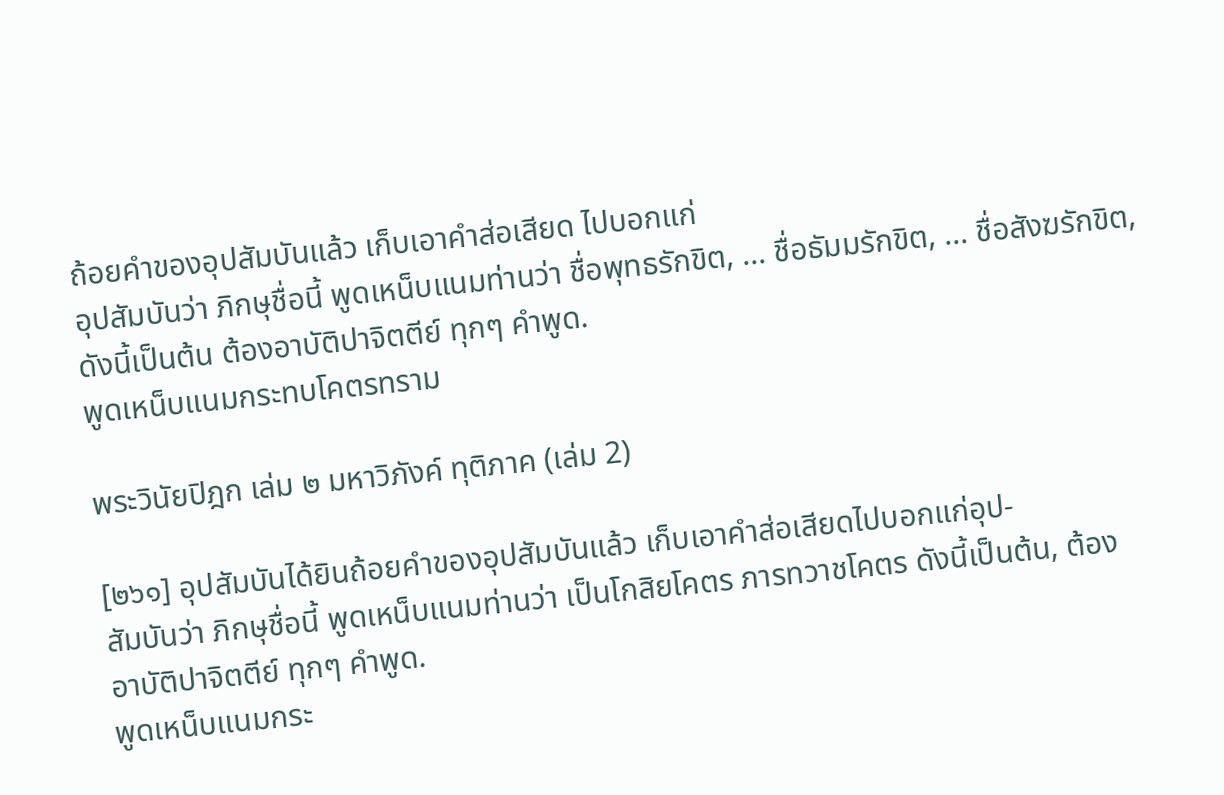ถ้อยคำของอุปสัมบันแล้ว เก็บเอาคำส่อเสียด ไปบอกแก่
อุปสัมบันว่า ภิกษุชื่อนี้ พูดเหน็บแนมท่านว่า ชื่อพุทธรักขิต, ... ชื่อธัมมรักขิต, ... ชื่อสังฆรักขิต,
ดังนี้เป็นต้น ต้องอาบัติปาจิตตีย์ ทุกๆ คำพูด.
พูดเหน็บแนมกระทบโคตรทราม

พระวินัยปิฎก เล่ม ๒ มหาวิภังค์ ทุติภาค (เล่ม 2)

[๒๖๑] อุปสัมบันได้ยินถ้อยคำของอุปสัมบันแล้ว เก็บเอาคำส่อเสียดไปบอกแก่อุป-
สัมบันว่า ภิกษุชื่อนี้ พูดเหน็บแนมท่านว่า เป็นโกสิยโคตร ภารทวาชโคตร ดังนี้เป็นต้น, ต้อง
อาบัติปาจิตตีย์ ทุกๆ คำพูด.
พูดเหน็บแนมกระ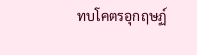ทบโคตรอุกฤษฏ์